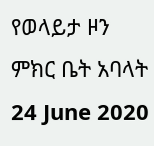የወላይታ ዞን ምክር ቤት አባላት
24 June 2020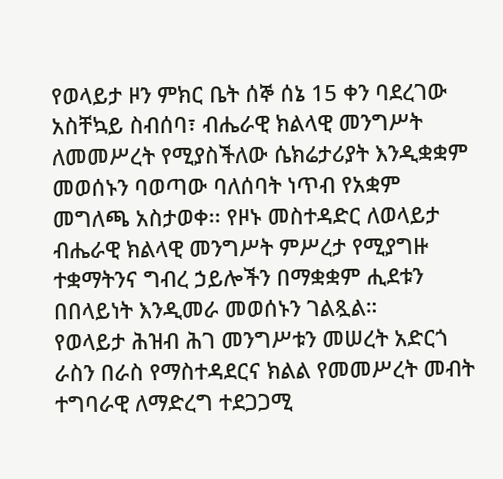የወላይታ ዞን ምክር ቤት ሰኞ ሰኔ 15 ቀን ባደረገው አስቸኳይ ስብሰባ፣ ብሔራዊ ክልላዊ መንግሥት ለመመሥረት የሚያስችለው ሴክሬታሪያት እንዲቋቋም መወሰኑን ባወጣው ባለሰባት ነጥብ የአቋም መግለጫ አስታወቀ፡፡ የዞኑ መስተዳድር ለወላይታ ብሔራዊ ክልላዊ መንግሥት ምሥረታ የሚያግዙ ተቋማትንና ግብረ ኃይሎችን በማቋቋም ሒደቱን በበላይነት እንዲመራ መወሰኑን ገልጿል።
የወላይታ ሕዝብ ሕገ መንግሥቱን መሠረት አድርጎ ራስን በራስ የማስተዳደርና ክልል የመመሥረት መብት ተግባራዊ ለማድረግ ተደጋጋሚ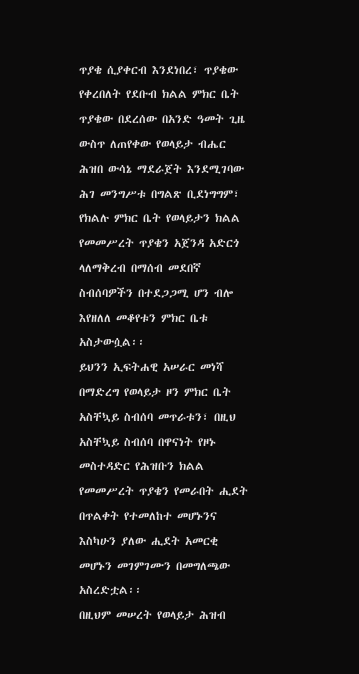ጥያቄ ሲያቀርብ እንደነበረ፣ ጥያቄው የቀረበለት የደቡብ ክልል ምክር ቤት ጥያቄው በደረሰው በአንድ ዓመት ጊዜ ውስጥ ለጠየቀው የወላይታ ብሔር ሕዝበ ውሳኔ ማደራጀት እንደሚገባው ሕገ መንግሥቱ በግልጽ ቢደነግግም፣ የክልሉ ምክር ቤት የወላይታን ክልል የመመሥረት ጥያቄን አጀንዳ አድርጎ ላለማቅረብ በማሰብ መደበኛ ስብሰባዎችን በተደጋጋሚ ሆን ብሎ እየዘለለ መቆየቱን ምክር ቤቱ አስታውሷል፡፡
ይህንን ኢፍትሐዊ አሠራር መነሻ በማድረግ የወላይታ ዞን ምክር ቤት አስቸኳይ ስብሰባ መጥራቱን፣ በዚህ አስቸኳይ ስብሰባ በዋናነት የዞኑ መስተዳድር የሕዝቡን ክልል የመመሥረት ጥያቄን የመራበት ሒደት በጥልቀት የተመለከተ መሆኑንና እስካሁን ያለው ሒደት አመርቂ መሆኑን መገምገሙን በመግለጫው አስረድቷል፡፡
በዚህም መሠረት የወላይታ ሕዝብ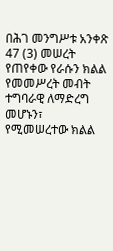በሕገ መንግሥቱ አንቀጽ 47 (3) መሠረት የጠየቀው የራሱን ክልል የመመሥረት መብት ተግባራዊ ለማድረግ መሆኑን፣ የሚመሠረተው ክልል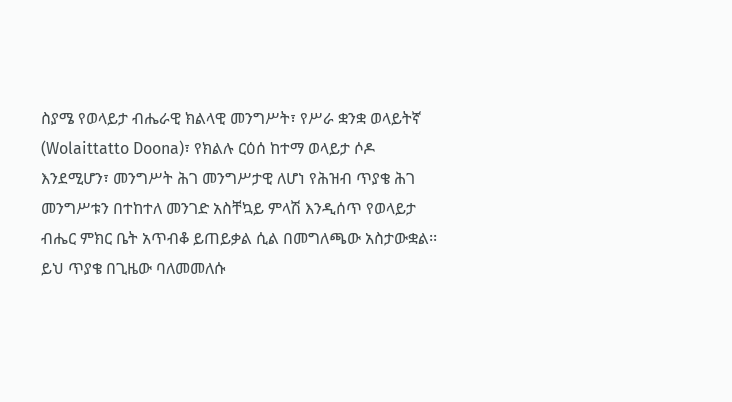ስያሜ የወላይታ ብሔራዊ ክልላዊ መንግሥት፣ የሥራ ቋንቋ ወላይትኛ (Wolaittatto Doona)፣ የክልሉ ርዕሰ ከተማ ወላይታ ሶዶ እንደሚሆን፣ መንግሥት ሕገ መንግሥታዊ ለሆነ የሕዝብ ጥያቄ ሕገ መንግሥቱን በተከተለ መንገድ አስቸኳይ ምላሽ እንዲሰጥ የወላይታ ብሔር ምክር ቤት አጥብቆ ይጠይቃል ሲል በመግለጫው አስታውቋል፡፡
ይህ ጥያቄ በጊዜው ባለመመለሱ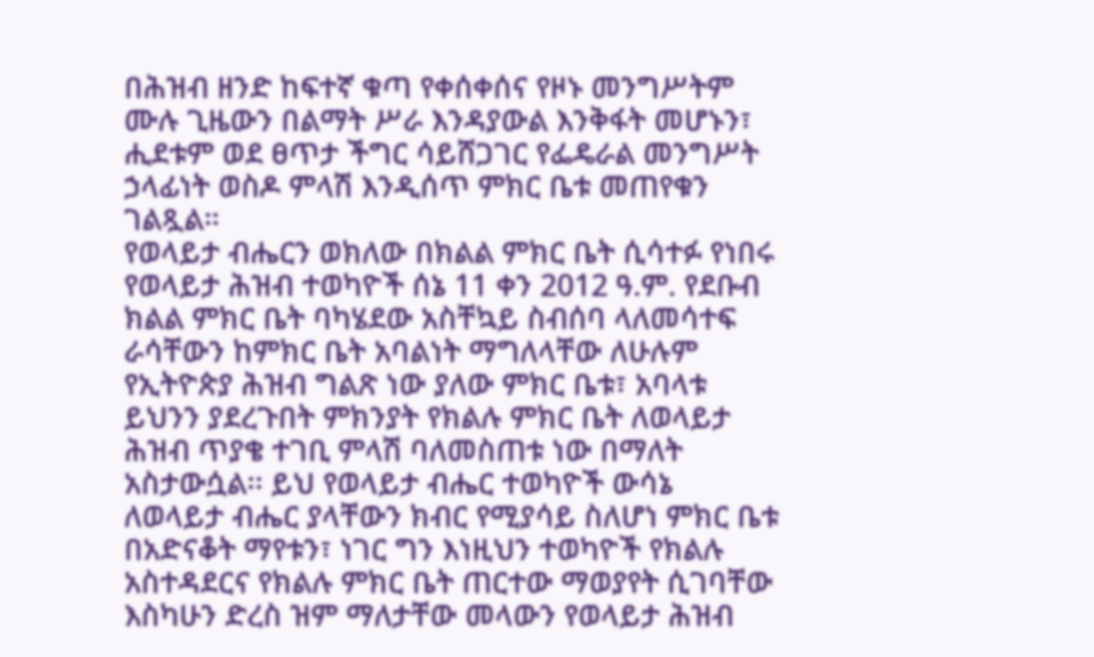በሕዝብ ዘንድ ከፍተኛ ቁጣ የቀሰቀሰና የዞኑ መንግሥትም ሙሉ ጊዜውን በልማት ሥራ እንዳያውል እንቅፋት መሆኑን፣ ሒደቱም ወደ ፀጥታ ችግር ሳይሸጋገር የፌዴራል መንግሥት ኃላፊነት ወስዶ ምላሽ እንዲሰጥ ምክር ቤቱ መጠየቁን ገልጿል።
የወላይታ ብሔርን ወክለው በክልል ምክር ቤት ሲሳተፉ የነበሩ የወላይታ ሕዝብ ተወካዮች ሰኔ 11 ቀን 2012 ዓ.ም. የደቡብ ክልል ምክር ቤት ባካሄደው አስቸኳይ ስብሰባ ላለመሳተፍ ራሳቸውን ከምክር ቤት አባልነት ማግለላቸው ለሁሉም የኢትዮጵያ ሕዝብ ግልጽ ነው ያለው ምክር ቤቱ፣ አባላቱ ይህንን ያደረጉበት ምክንያት የክልሉ ምክር ቤት ለወላይታ ሕዝብ ጥያቄ ተገቢ ምላሽ ባለመስጠቱ ነው በማለት አስታውሷል፡፡ ይህ የወላይታ ብሔር ተወካዮች ውሳኔ ለወላይታ ብሔር ያላቸውን ክብር የሚያሳይ ስለሆነ ምክር ቤቱ በአድናቆት ማየቱን፣ ነገር ግን እነዚህን ተወካዮች የክልሉ አስተዳደርና የክልሉ ምክር ቤት ጠርተው ማወያየት ሲገባቸው እስካሁን ድረስ ዝም ማለታቸው መላውን የወላይታ ሕዝብ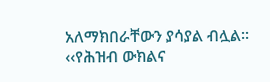አለማክበራቸውን ያሳያል ብሏል፡፡
‹‹የሕዝብ ውክልና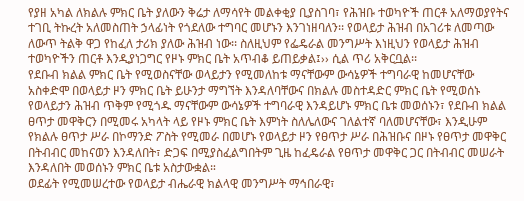የያዘ አካል ለክልሉ ምክር ቤት ያለውን ቅሬታ ለማሳየት መልቀቂያ ቢያስገባ፣ የሕዝቡ ተወካዮች ጠርቶ አለማወያየትና ተገቢ ትኩረት አለመስጠት ኃላፊነት የጎደለው ተግባር መሆኑን እንገነዘባለን፡፡ የወላይታ ሕዝብ በአገሪቱ ለመጣው ለውጥ ትልቅ ዋጋ የከፈለ ታሪክ ያለው ሕዝብ ነው፡፡ ስለዚህም የፌዴራል መንግሥት እነዚህን የወላይታ ሕዝብ ተወካዮችን ጠርቶ እንዲያነጋግር የዞኑ ምክር ቤት አጥብቆ ይጠይቃል፤›› ሲል ጥሪ አቅርቧል፡፡
የደቡብ ክልል ምክር ቤት የሚወስናቸው ወላይታን የሚመለከቱ ማናቸውም ውሳኔዎች ተግባራዊ ከመሆናቸው አስቀድሞ በወላይታ ዞን ምክር ቤት ይሁንታ ማግኘት እንዳለባቸውና በክልሉ መስተዳድር ምክር ቤት የሚወሰኑ የወላይታን ሕዝብ ጥቅም የሚጎዱ ማናቸውም ውሳኔዎች ተግባራዊ እንዳይሆኑ ምክር ቤቱ መወሰኑን፣ የደቡብ ክልል ፀጥታ መዋቅርን በሚመሩ አካላት ላይ የዞኑ ምክር ቤት እምነት ስለሌለውና ገለልተኛ ባለመሆናቸው፣ እንዲሁም የክልሉ ፀጥታ ሥራ በኮማንድ ፖስት የሚመራ በመሆኑ የወላይታ ዞን የፀጥታ ሥራ በሕዝቡና በዞኑ የፀጥታ መዋቅር በትብብር መከናወን እንዳለበት፣ ድጋፍ በሚያስፈልግበትም ጊዜ ከፈዴራል የፀጥታ መዋቅር ጋር በትብብር መሠራት እንዳለበት መወሰኑን ምክር ቤቱ አስታውቋል።
ወደፊት የሚመሠረተው የወላይታ ብሔራዊ ክልላዊ መንግሥት ማኅበራዊ፣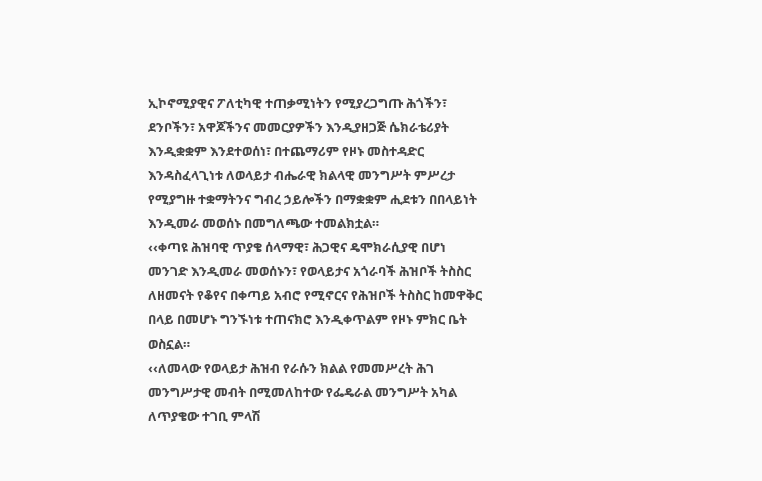ኢኮኖሚያዊና ፖለቲካዊ ተጠቃሚነትን የሚያረጋግጡ ሕጎችን፣ ደንቦችን፣ አዋጆችንና መመርያዎችን እንዲያዘጋጅ ሴክራቴሪያት እንዲቋቋም እንደተወሰነ፣ በተጨማሪም የዞኑ መስተዳድር እንዳስፈላጊነቱ ለወላይታ ብሔራዊ ክልላዊ መንግሥት ምሥረታ የሚያግዙ ተቋማትንና ግብረ ኃይሎችን በማቋቋም ሒደቱን በበላይነት እንዲመራ መወሰኑ በመግለጫው ተመልክቷል።
‹‹ቀጣዩ ሕዝባዊ ጥያቄ ሰላማዊ፣ ሕጋዊና ዴሞክራሲያዊ በሆነ መንገድ እንዲመራ መወሰኑን፣ የወላይታና አጎራባች ሕዝቦች ትስስር ለዘመናት የቆየና በቀጣይ አብሮ የሚኖርና የሕዝቦች ትስስር ከመዋቅር በላይ በመሆኑ ግንኙነቱ ተጠናክሮ እንዲቀጥልም የዞኑ ምክር ቤት ወስኗል።
‹‹ለመላው የወላይታ ሕዝብ የራሱን ክልል የመመሥረት ሕገ መንግሥታዊ መብት በሚመለከተው የፌዴራል መንግሥት አካል ለጥያቄው ተገቢ ምላሽ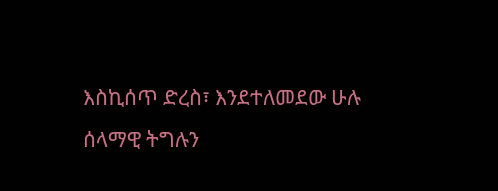እስኪሰጥ ድረስ፣ እንደተለመደው ሁሉ ሰላማዊ ትግሉን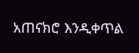አጠናክሮ እንዲቀጥል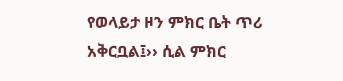የወላይታ ዞን ምክር ቤት ጥሪ አቅርቧል፤›› ሲል ምክር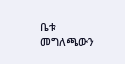ቤቱ መግለጫውን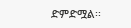ድምድሟል፡፡